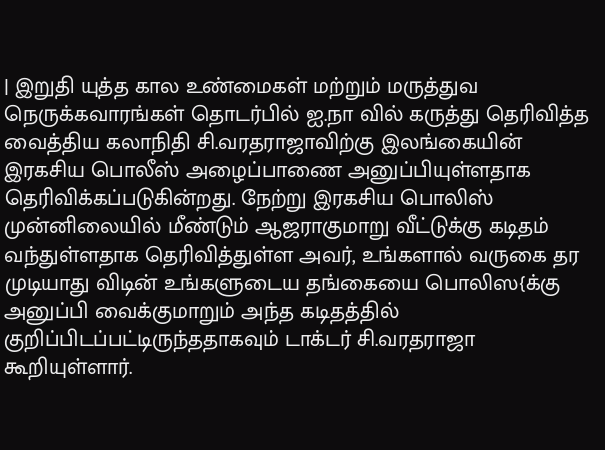| இறுதி யுத்த கால உண்மைகள் மற்றும் மருத்துவ நெருக்கவாரங்கள் தொடர்பில் ஐ.நா வில் கருத்து தெரிவித்த வைத்திய கலாநிதி சி.வரதராஜாவிற்கு இலங்கையின் இரகசிய பொலீஸ் அழைப்பாணை அனுப்பியுள்ளதாக தெரிவிக்கப்படுகின்றது. நேற்று இரகசிய பொலிஸ் முன்னிலையில் மீண்டும் ஆஜராகுமாறு வீட்டுக்கு கடிதம் வந்துள்ளதாக தெரிவித்துள்ள அவர், உங்களால் வருகை தர முடியாது விடின் உங்களுடைய தங்கையை பொலிஸ{க்கு அனுப்பி வைக்குமாறும் அந்த கடிதத்தில் குறிப்பிடப்பட்டிருந்ததாகவும் டாக்டர் சி.வரதராஜா கூறியுள்ளார்.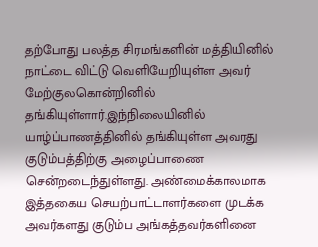தற்போது பலத்த சிரமங்களின் மத்தியினில் நாட்டை விட்டு வெளியேறியுள்ள அவர் மேற்குலகொன்றினில் தங்கியுள்ளார்.இந்நிலையினில் யாழ்ப்பாணத்தினில் தங்கியுள்ள அவரது குடும்பத்திற்கு அழைப்பாணை சென்றடைந்துள்ளது. அண்மைக்காலமாக இத்தகைய செயற்பாட்டாளர்களை முடக்க அவர்களது குடும்ப அங்கத்தவர்களினை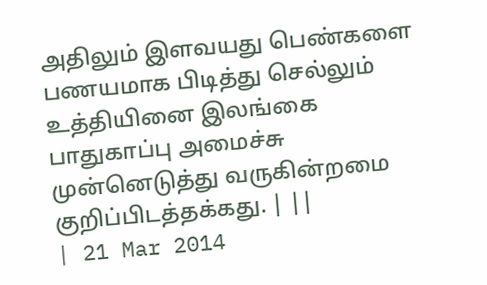அதிலும் இளவயது பெண்களை பணயமாக பிடித்து செல்லும் உத்தியினை இலங்கை பாதுகாப்பு அமைச்சு முன்னெடுத்து வருகின்றமை குறிப்பிடத்தக்கது. | ||
| 21 Mar 2014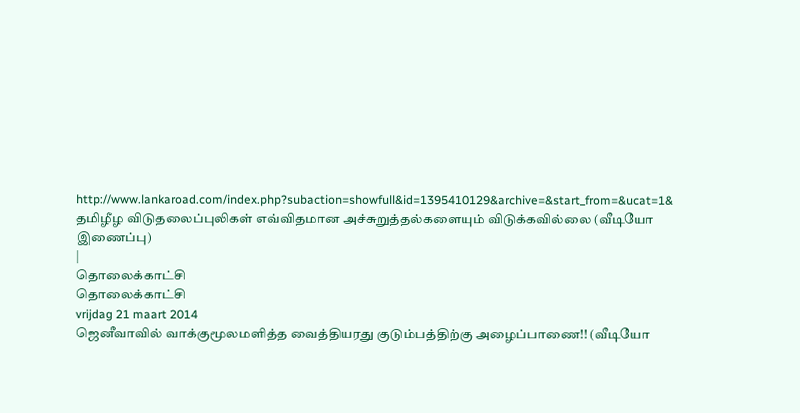http://www.lankaroad.com/index.php?subaction=showfull&id=1395410129&archive=&start_from=&ucat=1& தமிழீழ விடுதலைப்புலிகள் எவ்விதமான அச்சுறுத்தல்களையும் விடுக்கவில்லை (வீடியோ இணைப்பு)
|
தொலைக்காட்சி
தொலைக்காட்சி
vrijdag 21 maart 2014
ஜெனீவாவில் வாக்குமூலமளித்த வைத்தியரது குடும்பத்திற்கு அழைப்பாணை!! (வீடியோ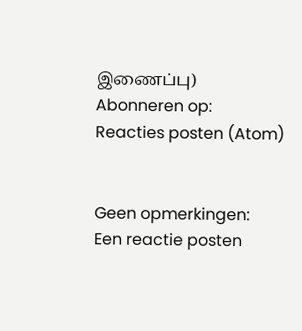இணைப்பு)
Abonneren op:
Reacties posten (Atom)


Geen opmerkingen:
Een reactie posten